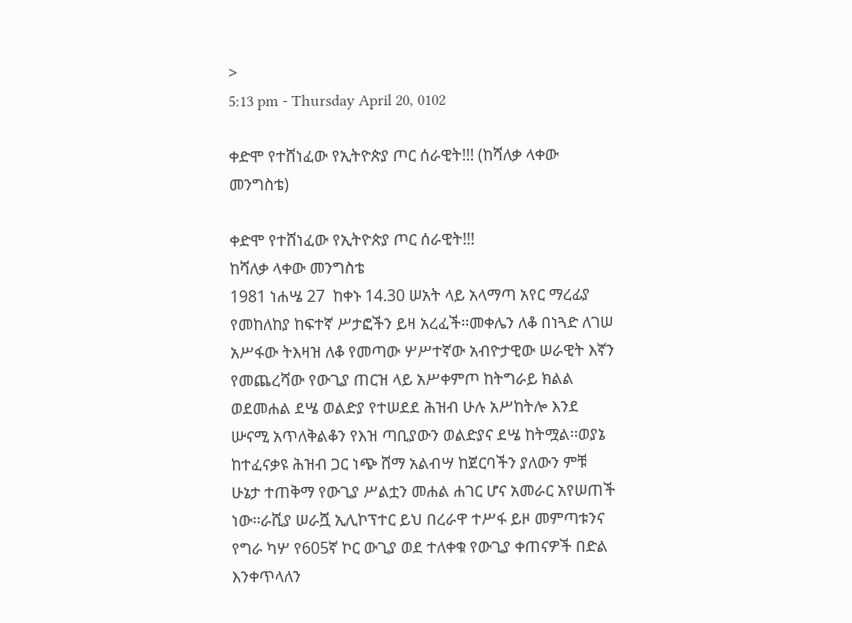>
5:13 pm - Thursday April 20, 0102

ቀድሞ የተሸነፈው የኢትዮጵያ ጦር ሰራዊት!!! (ከሻለቃ ላቀው መንግስቴ)

ቀድሞ የተሸነፈው የኢትዮጵያ ጦር ሰራዊት!!!
ከሻለቃ ላቀው መንግስቴ
1981 ነሐሤ 27  ከቀኑ 14.30 ሠአት ላይ አላማጣ አየር ማረፊያ የመከለከያ ከፍተኛ ሥታፎችን ይዛ አረፈች፡፡መቀሌን ለቆ በነጓድ ለገሠ አሥፋው ትእዛዝ ለቆ የመጣው ሦሥተኛው አብዮታዊው ሠራዊት እኛን የመጨረሻው የውጊያ ጠርዝ ላይ አሥቀምጦ ከትግራይ ክልል ወደመሐል ደሤ ወልድያ የተሠደደ ሕዝብ ሁሉ አሥከትሎ እንደ ሡናሚ አጥለቅልቆን የእዝ ጣቢያውን ወልድያና ደሤ ከትሟል፡፡ወያኔ ከተፈናቃዩ ሕዝብ ጋር ነጭ ሸማ አልብሣ ከጀርባችን ያለውን ምቹ ሁኔታ ተጠቅማ የውጊያ ሥልቷን መሐል ሐገር ሆና አመራር አየሠጠች ነው፡፡ራሺያ ሠራሿ ኢሊኮፕተር ይህ በረራዋ ተሥፋ ይዞ መምጣቱንና የግራ ካሦ የ605ኛ ኮር ውጊያ ወደ ተለቀቁ የውጊያ ቀጠናዎች በድል እንቀጥላለን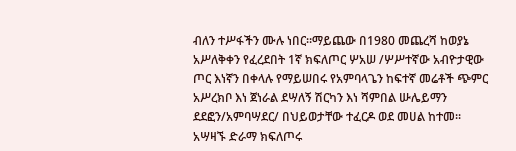ብለን ተሥፋችን ሙሉ ነበር፡፡ማይጨው በ1980 መጨረሻ ከወያኔ አሥለቅቀን የፈረደበት 1ኛ ክፍለጦር ሦአሠ /ሦሥተኛው አብዮታዊው ጦር እነኛን በቀላሉ የማይሠበሩ የአምባላጌን ከፍተኛ መሬቶች ጭምር አሥረክቦ እነ ጀነራል ደሣለኝ ሽርካን እነ ሻምበል ሡሌይማን ደደፎን/አምባሣደር/ በህይወታቸው ተፈርዶ ወደ መሀል ከተመ፡፡
አሣዛኙ ድራማ ክፍለጦሩ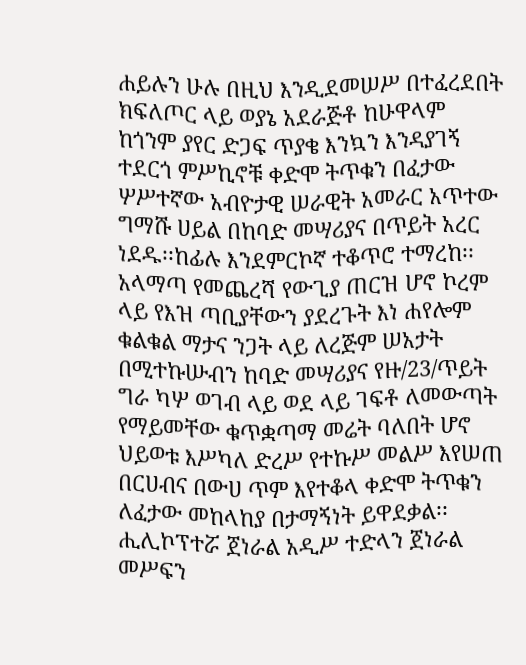ሐይሉን ሁሉ በዚህ እንዲደመሠሥ በተፈረደበት ክፍለጦር ላይ ወያኔ አደራጅቶ ከሁዋላም ከጎንም ያየር ድጋፍ ጥያቄ እንኳን እንዳያገኝ ተደርጎ ምሥኪኖቹ ቀድሞ ትጥቁን በፈታው ሦሥተኛው አብዮታዊ ሠራዊት አመራር አጥተው ግማሹ ሀይል በከባድ መሣሪያና በጥይት አረር ነደዱ፡፡ከፊሉ እንደምርኮኛ ተቆጥሮ ተማረከ፡፡አላማጣ የመጨረሻ የውጊያ ጠርዝ ሆኖ ኮረም ላይ የእዝ ጣቢያቸውን ያደረጉት እነ ሐየሎም ቁልቁል ማታና ንጋት ላይ ለረጅም ሠአታት በሚተኩሡብን ከባድ መሣሪያና የዙ/23/ጥይት ግራ ካሦ ወገብ ላይ ወደ ላይ ገፍቶ ለመውጣት የማይመቸው ቁጥቋጣማ መሬት ባለበት ሆኖ ህይወቱ እሥካለ ድረሥ የተኩሥ መልሥ እየሠጠ በርሀብና በውሀ ጥም እየተቆላ ቀድሞ ትጥቁን ለፈታው መከላከያ በታማኝነት ይዋደቃል፡፡
ሒሊኮፕተሯ ጀነራል አዲሥ ተድላን ጀነራል መሥፍን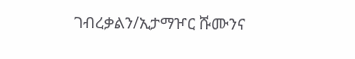ገብረቃልን/ኢታማዦር ሹሙንና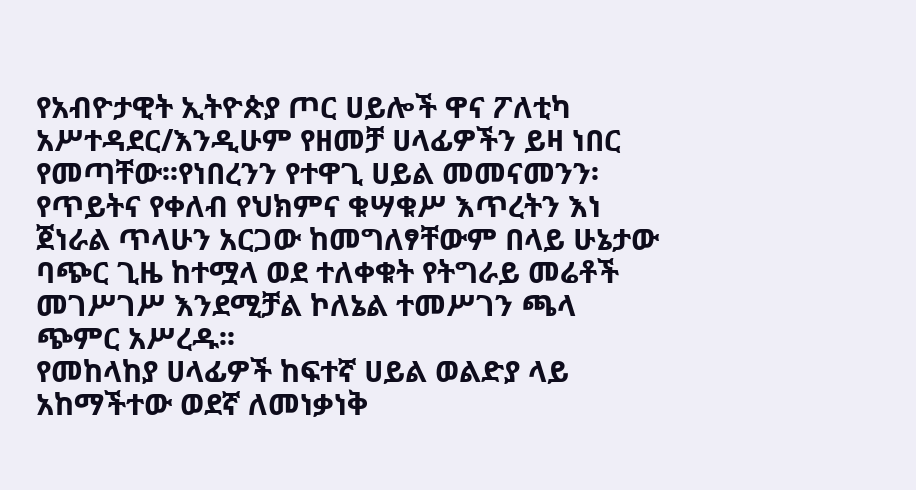የአብዮታዊት ኢትዮጵያ ጦር ሀይሎች ዋና ፖለቲካ አሥተዳደር/እንዲሁም የዘመቻ ሀላፊዎችን ይዛ ነበር የመጣቸው፡፡የነበረንን የተዋጊ ሀይል መመናመንን፡የጥይትና የቀለብ የህክምና ቁሣቁሥ እጥረትን እነ ጀነራል ጥላሁን አርጋው ከመግለፃቸውም በላይ ሁኔታው ባጭር ጊዜ ከተሟላ ወደ ተለቀቁት የትግራይ መሬቶች መገሥገሥ እንደሚቻል ኮለኔል ተመሥገን ጫላ ጭምር አሥረዱ፡፡
የመከላከያ ሀላፊዎች ከፍተኛ ሀይል ወልድያ ላይ አከማችተው ወደኛ ለመነቃነቅ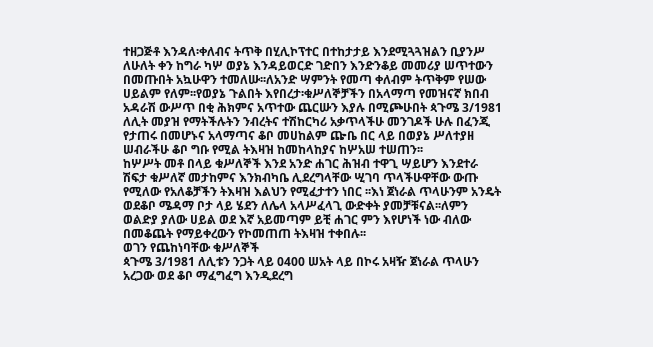ተዘጋጅቶ እንዳለ፡ቀለብና ትጥቅ በሂሊኮፕተር በተከታታይ እንደሚጓጓዝልን ቢያንሥ ለሁለት ቀን ከግራ ካሦ ወያኔ እንዳይወርድ ገድበን እንድንቆይ መመሪያ ሠጥተውን በመጡበት አኳሁዋን ተመለሡ፡፡ለአንድ ሣምንት የመጣ ቀለብም ትጥቅም የሠው ሀይልም የለም፡፡የወያኔ ጉልበት እየበረታ፡ቁሥለኞቻችን በአላማጣ የመዝናኛ ክበብ አዳራሽ ውሥጥ በቂ ሕክምና አጥተው ጨርሡን እያሉ በሚጮሁበት ጳጉሜ 3/1981 ለሊት መያዝ የማትችሉትን ንብረትና ተሽከርካሪ አቃጥላችሁ መንገዶች ሁሉ በፈንጂ የታጠሩ በመሆኑና አላማጣና ቆቦ መሀከልም ጬቤ በር ላይ በወያኔ ሥለተያዘ ሠብራችሁ ቆቦ ግቡ የሚል ትእዛዝ ከመከላከያና ከሦአሠ ተሠጠን፡፡
ከሦሥት መቶ በላይ ቁሥለኞች እንደ አንድ ሐገር ሕዝብ ተዋጊ ሣይሆን እንደተራ ሽፍታ ቁሥለኛ መታከምና እንክብካቤ ሊደረግላቸው ሢገባ ጥላችሁዋቸው ውጡ የሚለው የአለቆቻችን ትእዛዝ እልህን የሚፈታተን ነበር ፡፡እነ ጀነራል ጥላሁንም አንዴት ወደቆቦ ሜዳማ ቦታ ላይ ሄደን ለሌላ አላሥፈላጊ ውድቀት ያመቻቹናል፡፡ለምን ወልድያ ያለው ሀይል ወደ እኛ አይመጣም ይቺ ሐገር ምን እየሆነች ነው ብለው በመቆጨት የማይቀረውን የኮመጠጠ ትእዛዝ ተቀበሉ፡፡
ወገን የጨከነባቸው ቁሥለኞች
ጳጉሜ 3/1981 ለሊቱን ንጋት ላይ 0400 ሠአት ላይ በኮሩ አዛዥ ጀነራል ጥላሁን አረጋው ወደ ቆቦ ማፈግፈግ እንዲደረግ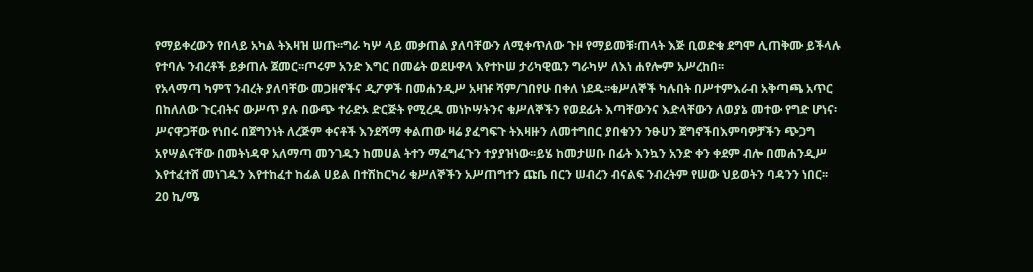የማይቀረውን የበላይ አካል ትእዛዝ ሠጡ፡፡ግራ ካሦ ላይ መቃጠል ያለባቸውን ለሚቀጥለው ጉዞ የማይመቹ፡ጠላት እጅ ቢወድቁ ደግሞ ሊጠቅሙ ይችላሉ የተባሉ ንብረቶች ይቃጠሉ ጀመር፡፡ጦሩም አንድ እግር በመሬት ወደሁዋላ እየተኮሠ ታሪካዊዉን ግራካሦ ለእነ ሐየሎም አሥረከበ፡፡
የአላማጣ ካምፕ ንብረት ያለባቸው መጋዘኖችና ዲፖዎች በመሐንዲሥ አዛዡ ሻም/ገበየሁ በቀለ ነደዱ፡፡ቁሥለኞች ካሉበት በሥተምእራብ አቅጣጫ አጥር በከለለው ጉርብትና ውሥጥ ያሉ በውጭ ተራድኦ ድርጅት የሚረዱ መነኮሣትንና ቁሥለኞችን የወደፊት እጣቸውንና እድላቸውን ለወያኔ መተው የግድ ሆነና፡ሥናዋጋቸው የነበሩ በጀግንነት ለረጅም ቀናቶች እንደሻማ ቀልጠው ዛሬ ያፈግፍጉ ትእዛዙን ለመተግበር ያበቁንን ንፁሀን ጀግኖችበእምባዎቻችን ጭጋግ አየሣልናቸው በመትነዳዋ አለማጣ መንገዱን ከመሀል ትተን ማፈግፈጉን ተያያዝነው፡፡ይሄ ከመታሠቡ በፊት እንኳን አንድ ቀን ቀደም ብሎ በመሐንዲሥ እየተፈተሸ መነገዱን እየተከፈተ ከፊል ሀይል በተሽከርካሪ ቁሥለኞችን አሥጠግተን ጩቤ በርን ሠብረን ብናልፍ ንብረትም የሠው ህይወትን ባዳንን ነበር፡፡
20 ኪ/ሜ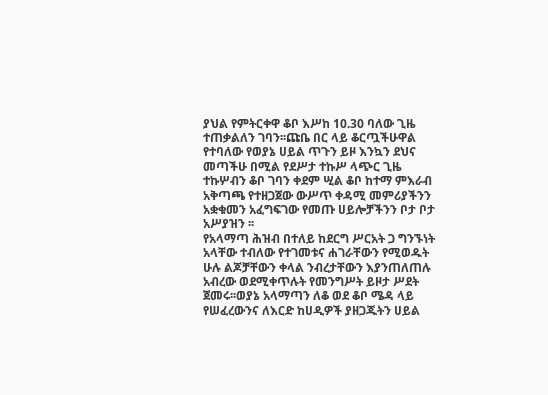ያህል የምትርቀዋ ቆቦ እሥከ 10.30 ባለው ጊዜ ተጠቃልለን ገባን፡፡ጩቤ በር ላይ ቆርጧችሁዋል የተባለው የወያኔ ሀይል ጥጉን ይዞ እንኳን ደህና መጣችሁ በሚል የደሥታ ተኩሥ ላጭር ጊዜ ተኩሦብን ቆቦ ገባን ቀደም ሢል ቆቦ ከተማ ምእራብ አቅጣጫ የተዘጋጀው ውሥጥ ቀዳሚ መምሪያችንን አቋቁመን አፈግፍገው የመጡ ሀይሎቻችንን ቦታ ቦታ አሥያዝን ፡፡
የአላማጣ ሕዝብ በተለይ ከደርግ ሥርአት ጋ ግንኙነት አላቸው ተብለው የተገመቱና ሐገራቸውን የሚወዱት ሁሉ ልጆቻቸውን ቀላል ንብረታቸውን እያንጠለጠሉ አብረው ወደሚቀጥሉት የመንግሥት ይዞታ ሥደት ጀመሩ፡፡ወያኔ አላማጣን ለቆ ወደ ቆቦ ሜዳ ላይ የሠፈረውንና ለእርድ ከሀዲዎች ያዘጋጁትን ሀይል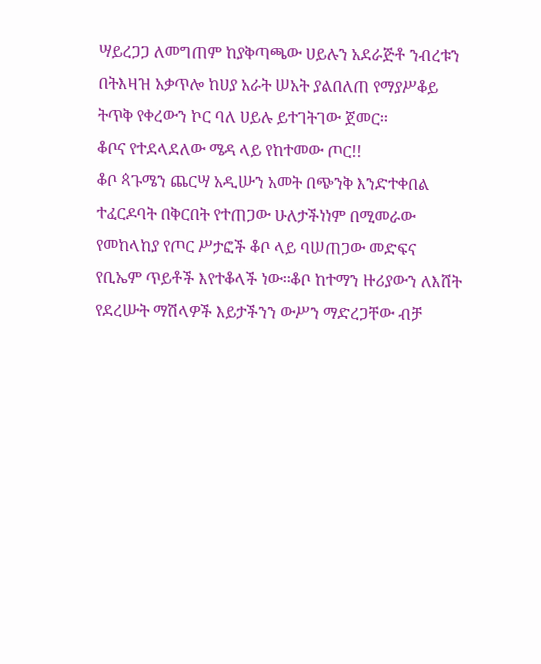ሣይረጋጋ ለመግጠም ከያቅጣጫው ሀይሉን አደራጅቶ ንብረቱን በትእዛዝ አቃጥሎ ከሀያ አራት ሠአት ያልበለጠ የማያሥቆይ ትጥቅ የቀረውን ኮር ባለ ሀይሉ ይተገትገው ጀመር፡፡
ቆቦና የተደላደለው ሜዳ ላይ የከተመው ጦር!!
ቆቦ ጳጉሜን ጨርሣ አዲሡን አመት በጭንቅ እንድተቀበል ተፈርዶባት በቅርበት የተጠጋው ሁለታችነነም በሚመራው የመከላከያ የጦር ሥታፎች ቆቦ ላይ ባሠጠጋው መድፍና የቢኤም ጥይቶች እየተቆላች ነው፡፡ቆቦ ከተማን ዙሪያውን ለእሸት የደረሡት ማሽላዎች እይታችንን ውሥን ማድረጋቸው ብቻ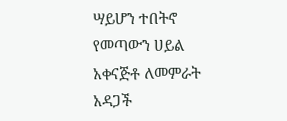ሣይሆን ተበትኖ የመጣውን ሀይል አቀናጅቶ ለመምራት አዳጋች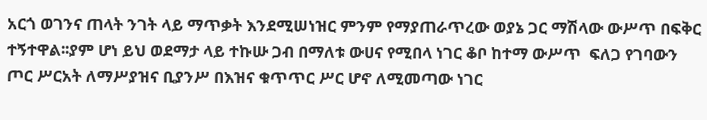አርጎ ወገንና ጠላት ንገት ላይ ማጥቃት እንደሚሠነዝር ምንም የማያጠራጥረው ወያኔ ጋር ማሽላው ውሥጥ በፍቅር ተኝተዋል፡፡ያም ሆነ ይህ ወደማታ ላይ ተኩሡ ጋብ በማለቱ ውሀና የሚበላ ነገር ቆቦ ከተማ ውሥጥ  ፍለጋ የገባውን ጦር ሥርአት ለማሥያዝና ቢያንሥ በእዝና ቁጥጥር ሥር ሆኖ ለሚመጣው ነገር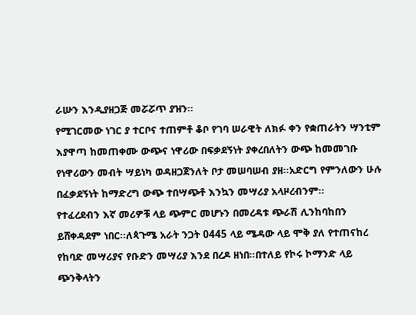ራሡን እንዲያዘጋጅ መሯሯጥ ያዝን፡፡
የሚገርመው ነገር ያ ተርቦና ተጠምቶ ቆቦ የገባ ሠራዊት ለክፉ ቀን የቋጠራትን ሣንቲም እያዋጣ ከመጠቀሙ ውጭና ነዋሪው በፍቃደኝነት ያቀረበለትን ውጭ ከመመገቡ የነዋሪውን መብት ሣይነካ ወዳዘጋጀንለት ቦታ መሠባሠብ ያዘ፡፡አድርግ የምንለውን ሁሉ በፈቃደኝነት ከማድረግ ውጭ ተበሣጭቶ እንኳን መሣሪያ አላዞረብንም፡፡
የተፈረደብን እኛ መሪዎቹ ላይ ጭምር መሆኑን በመረዳቱ ጭራሽ ሊንከባከበን ይሸቀዳደም ነበር፡፡ለጳጉሜ አራት ንጋት 0445 ላይ ሜዳው ላይ ሞቅ ያለ የተጠናከረ የከባድ መሣሪያና የቡድን መሣሪያ እንደ በረዶ ዘነበ፡፡በተለይ የኮሩ ኮማንድ ላይ ጭንቅላትን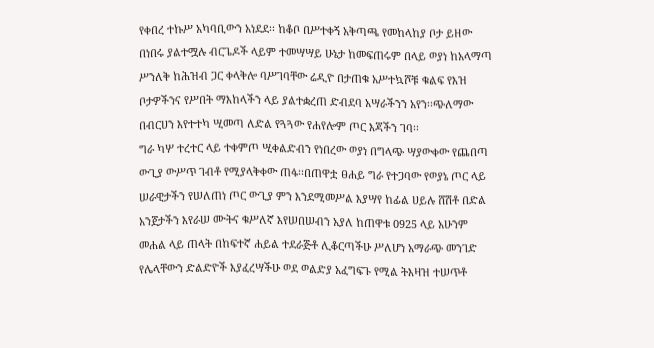የቀበረ ተኩሥ አካባቢውን አነደደ፡፡ ከቆቦ በሥተቀኝ አቅጣጫ የመከላከያ ቦታ ይዘው በነበሩ ያልተሟሉ ብርጌዶች ላይም ተመሣሣይ ሁኔታ ከመፍጠሩም በላይ ወያነ ከአላማጣ ሥንለቅ ከሕዝብ ጋር ቀላቅሎ ባሥገባቸው ሬዲዮ በታጠቁ አሥተኳሾቹ ቁልፍ የእዝ ቦታዎችንና የሥበት ማእከላችን ላይ ያልተቋረጠ ድብደባ አሣራችንን አየን፡፡ጭለማው በብርሀን እየተተካ ሢመጣ ለድል የጓጓው የሐየሎም ጦር እጃችን ገባ፡፡
ግራ ካሦ ተረተር ላይ ተቀምጦ ሢቀልድብን የነበረው ወያነ በግላጭ ሣያውቀው የጨበጣ ውጊያ ውሥጥ ገብቶ የሚያላቅቀው ጠፋ፡፡በጠዋቷ ፀሐይ ግራ የተጋባው የወያኔ ጦር ላይ ሠራዊታችን የሠለጠነ ጦር ውጊያ ምን እንደሚመሥል እያሣየ ከፊል ሀይሉ ሸሽቶ በድል አንጀታችን እየራሠ ሙትና ቁሥለኛ እየሠበሠብን አያለ ከጠዋቱ 0925 ላይ አሁንም መሐል ላይ ጠላት በከፍተኛ ሐይል ተደራጅቶ ሊቆርጣችሁ ሥለሆነ አማራጭ መንገድ የሌላቸውን ድልድዮች እያፈረሣችሁ ወደ ወልድያ አፈግፍጉ የሚል ትእዛዝ ተሠጥቶ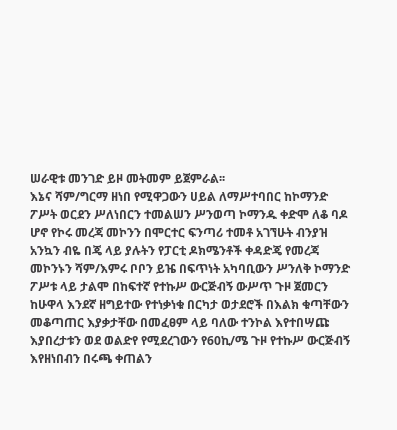ሠራዊቱ መንገድ ይዞ መትመም ይጀምራል፡፡
እኔና ሻም/ግርማ ዘነበ የሚዋጋውን ሀይል ለማሥተባበር ከኮማንድ ፖሥት ወርደን ሥለነበርን ተመልሠን ሥንወጣ ኮማንዱ ቀድሞ ለቆ ባዶ ሆኖ የኮሩ መረጃ መኮንን በሞርተር ፍንጣሪ ተመቶ አገኘሁት ብንያዝ አንኳን ብዬ በጄ ላይ ያሉትን የፓርቲ ዶክሜንቶች ቀዳድጄ የመረጃ መኮንኑን ሻም/እምሩ ቦቦን ይዤ በፍጥነት አካባቢውን ሥንለቅ ኮማንድ ፖሥቱ ላይ ታልሞ በከፍተኛ የተኩሥ ውርጅብኝ ውሥጥ ጉዞ ጀመርን ከሁዋላ እንደኛ ዘግይተው የተነቃነቁ በርካታ ወታደሮች በእልክ ቁጣቸውን መቆጣጠር እያቃታቸው በመፈፀም ላይ ባለው ተንኮል እየተበሣጩ እያበረታቱን ወደ ወልድየ የሚደረገውን የ60ኪ/ሜ ጉዞ የተኩሥ ውርጅብኝ እየዘነበብን በሩጫ ቀጠልን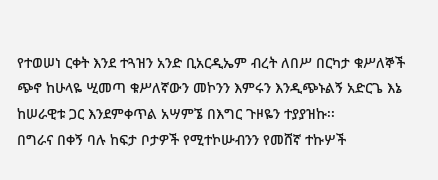የተወሠነ ርቀት እንደ ተጓዝን አንድ ቢአርዲኤም ብረት ለበሥ በርካታ ቁሥለኞች ጭኖ ከሁላዬ ሢመጣ ቁሥለኛውን መኮንን እምሩን እንዲጭኑልኝ አድርጌ እኔ ከሠራዊቱ ጋር እንደምቀጥል አሣምኜ በእግር ጉዞዬን ተያያዝኩ፡፡
በግራና በቀኝ ባሉ ከፍታ ቦታዎች የሚተኮሡብንን የመሸኛ ተኩሦች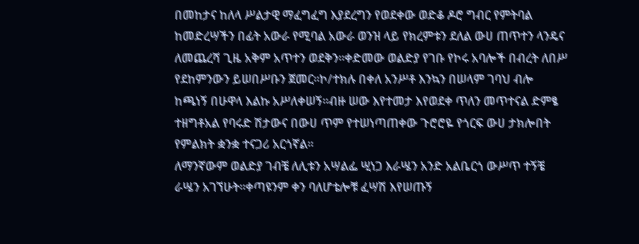በመከታና ከለላ ሥልታዊ ማፈግፈግ እያደረግን የወደቀው ወድቆ ዶሮ ግብር የምትባል ከመድረሣችን በፊት አውራ የሚባል አውራ ወንዝ ላይ የክረምቱን ደለል ውሀ ጠጥተን ላንዴና ለመጨረሻ ጊዜ አቅም አጥተን ወደቅን፡፡ቀድመው ወልድያ የገቡ የኮሩ አባሎች በብረት ለበሥ የደከምንውን ይሠበሥቡን ጀመር፡፡ኮ/ተክሉ በቀለ አንሥቶ እንኳን በሠላም ገባህ ብሎ ከጫነኝ በሁዋላ እልኩ አሥለቀሠኝ፡፡ብዙ ሠው እየተመታ እየወደቀ ጥለን መጥተናል ድምፄ ተዘግቶአል የባሩድ ሽታውና በውሀ ጥም የተሠነጣጠቀው ጉሮሮዬ የጎርፍ ውሀ ታክሎበት የምልክት ቋንቋ ተናጋሪ አርጎኛል፡፡
ለማንኛውም ወልድያ ገብቼ ለሊቱን አሣልፌ ሢነጋ እራሤን አንድ አልቤርጎ ውሥጥ ተኝቼ ራሤን አገኘሁት፡፡ቀጣዩንም ቀን ባለሆቴሎቹ ፈሣሽ እየሠጡኝ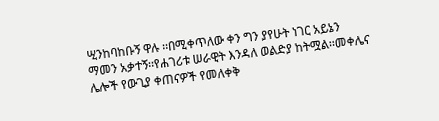ሢንከባከቡኝ ዋሉ ፡፡በሚቀጥለው ቀን ግን ያየሁት ነገር አይኔን ማመን አቃተኝ፡፡የሐገሪቱ ሠራዊት እንዳለ ወልድያ ከትሟል፡፡መቀሌና ሌሎች የውጊያ ቀጠናዎች የመለቀቅ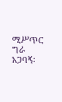ሚሥጥር ግራ አጋባኝ፡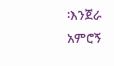፡እንጀራ አምሮኝ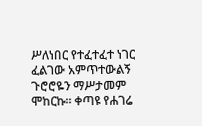ሥለነበር የተፈተፈተ ነገር ፈልገው አምጥተውልኝ ጉሮሮዬን ማሥታመም ሞከርኩ፡፡ ቀጣዩ የሐገሬ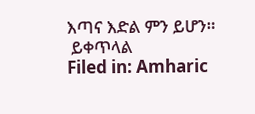እጣና እድል ምን ይሆን።
 ይቀጥላል
Filed in: Amharic